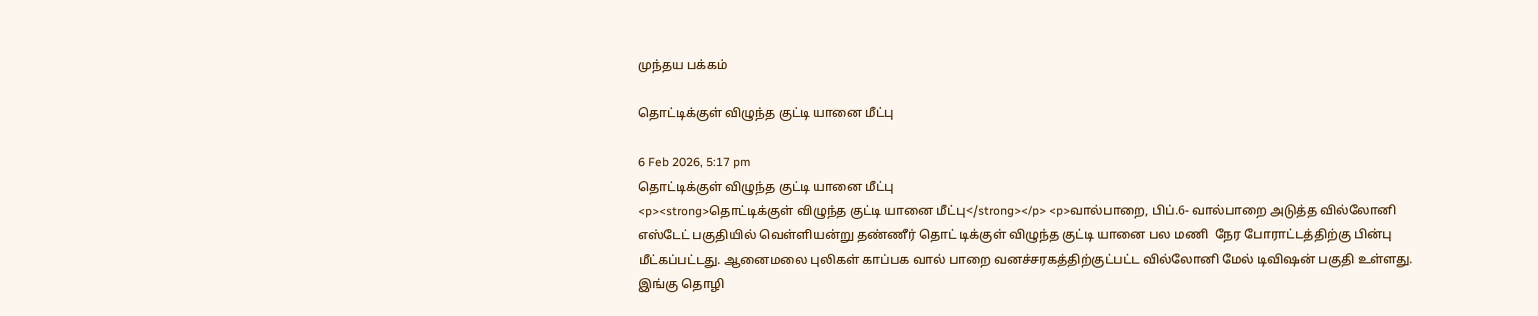முந்தய பக்கம்

தொட்டிக்குள் விழுந்த குட்டி யானை மீட்பு

6 Feb 2026, 5:17 pm
தொட்டிக்குள் விழுந்த குட்டி யானை மீட்பு
<p><strong>தொட்டிக்குள் விழுந்த குட்டி யானை மீட்பு</strong></p> <p>வால்பாறை, பிப்.6- வால்பாறை அடுத்த வில்லோனி எஸ்டேட் பகுதியில் வெள்ளியன்று தண்ணீர் தொட் டிக்குள் விழுந்த குட்டி யானை பல மணி  நேர போராட்டத்திற்கு பின்பு மீட்கப்பட்டது. ஆனைமலை புலிகள் காப்பக வால் பாறை வனச்சரகத்திற்குட்பட்ட வில்லோனி மேல் டிவிஷன் பகுதி உள்ளது. இங்கு தொழி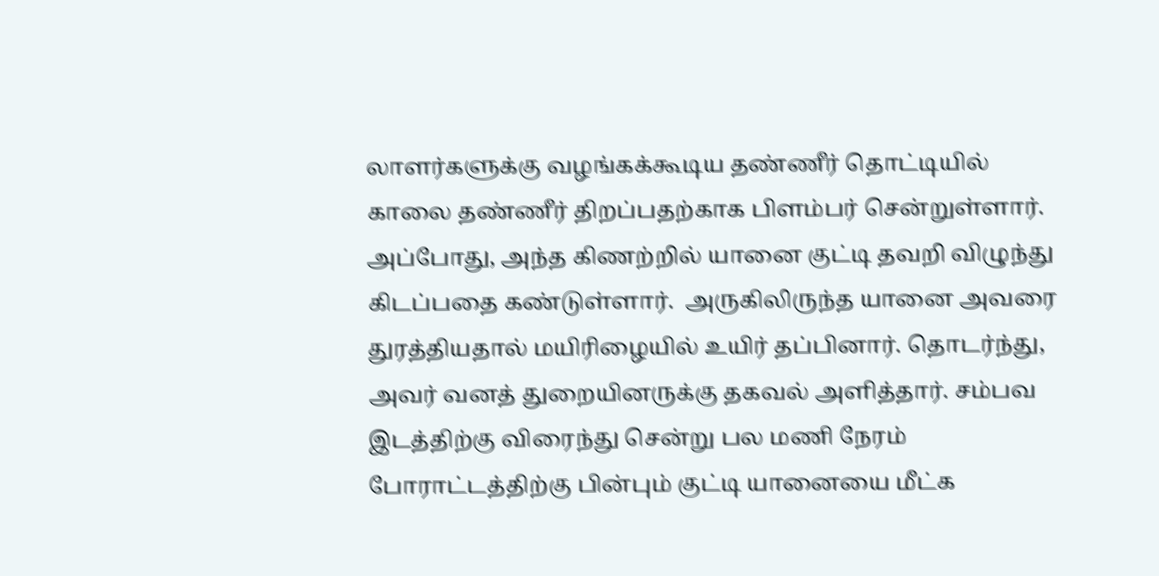லாளர்களுக்கு வழங்கக்கூடிய தண்ணீர் தொட்டியில் காலை தண்ணீர் திறப்பதற்காக பிளம்பர் சென்றுள்ளார். அப்போது, அந்த கிணற்றில் யானை குட்டி தவறி விழுந்து கிடப்பதை கண்டுள்ளார்.  அருகிலிருந்த யானை அவரை துரத்தியதால் மயிரிழையில் உயிர் தப்பினார். தொடர்ந்து, அவர் வனத் துறையினருக்கு தகவல் அளித்தார். சம்பவ இடத்திற்கு விரைந்து சென்று பல மணி நேரம் போராட்டத்திற்கு பின்பும் குட்டி யானையை மீட்க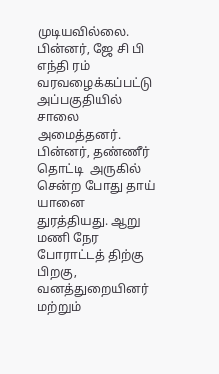முடியவில்லை. பின்னர், ஜே சி பி எந்தி ரம் வரவழைக்கப்பட்டு அப்பகுதியில் சாலை  அமைத்தனர். பின்னர், தண்ணீர் தொட்டி  அருகில் சென்ற போது தாய் யானை  துரத்தியது. ஆறு மணி நேர போராட்டத் திற்கு பிறகு, வனத்துறையினர் மற்றும்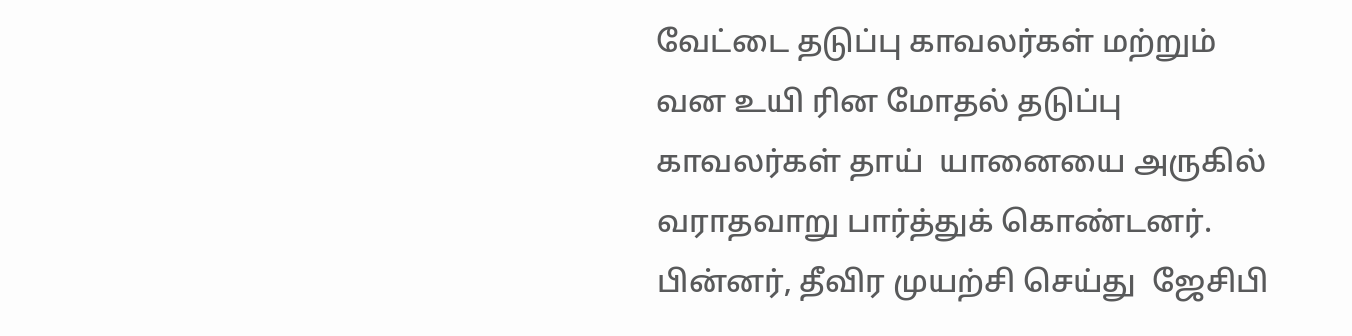வேட்டை தடுப்பு காவலர்கள் மற்றும் வன உயி ரின மோதல் தடுப்பு காவலர்கள் தாய்  யானையை அருகில் வராதவாறு பார்த்துக் கொண்டனர். பின்னர், தீவிர முயற்சி செய்து  ஜேசிபி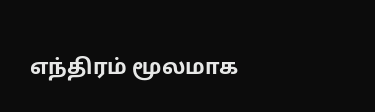எந்திரம் மூலமாக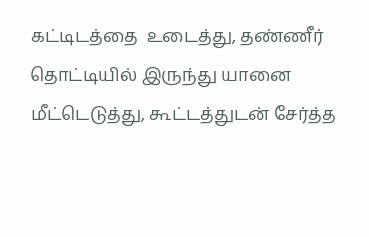கட்டிடத்தை  உடைத்து, தண்ணீர் தொட்டியில் இருந்து யானை மீட்டெடுத்து, கூட்டத்துடன் சேர்த்த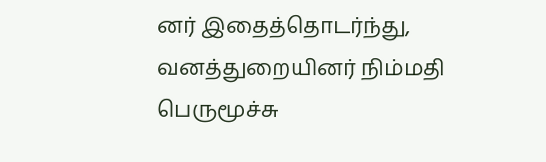னர் இதைத்தொடர்ந்து, வனத்துறையினர் நிம்மதி பெருமூச்சு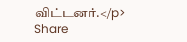விட்டனர்.</p>
Share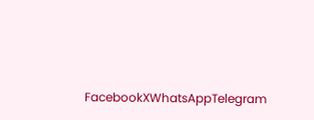FacebookXWhatsAppTelegram